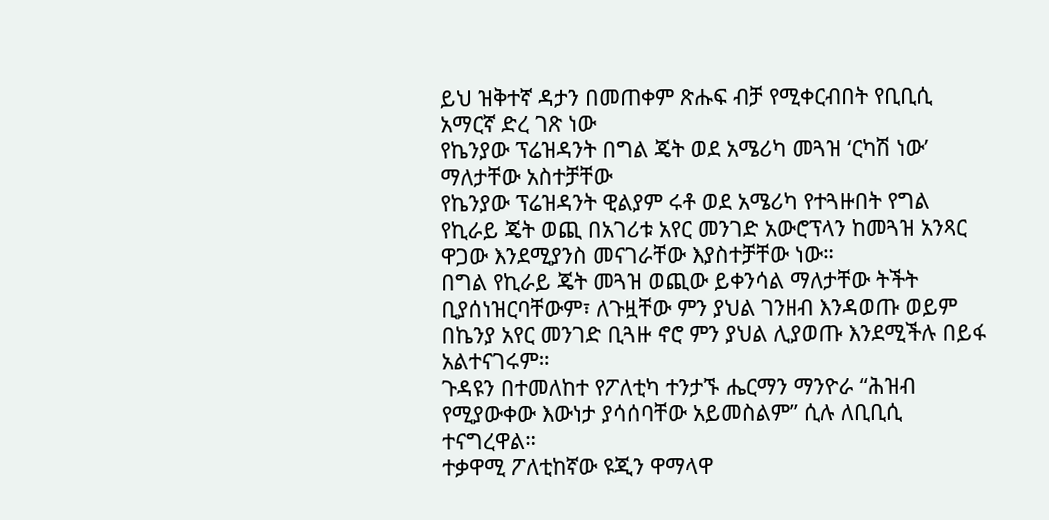ይህ ዝቅተኛ ዳታን በመጠቀም ጽሑፍ ብቻ የሚቀርብበት የቢቢሲ አማርኛ ድረ ገጽ ነው
የኬንያው ፕሬዝዳንት በግል ጄት ወደ አሜሪካ መጓዝ ‘ርካሽ ነው’ ማለታቸው አስተቻቸው
የኬንያው ፕሬዝዳንት ዊልያም ሩቶ ወደ አሜሪካ የተጓዙበት የግል የኪራይ ጄት ወጪ በአገሪቱ አየር መንገድ አውሮፕላን ከመጓዝ አንጻር ዋጋው እንደሚያንስ መናገራቸው እያስተቻቸው ነው።
በግል የኪራይ ጄት መጓዝ ወጪው ይቀንሳል ማለታቸው ትችት ቢያሰነዝርባቸውም፣ ለጉዟቸው ምን ያህል ገንዘብ እንዳወጡ ወይም በኬንያ አየር መንገድ ቢጓዙ ኖሮ ምን ያህል ሊያወጡ እንደሚችሉ በይፋ አልተናገሩም።
ጉዳዩን በተመለከተ የፖለቲካ ተንታኙ ሔርማን ማንዮራ “ሕዝብ የሚያውቀው እውነታ ያሳሰባቸው አይመስልም” ሲሉ ለቢቢሲ ተናግረዋል።
ተቃዋሚ ፖለቲከኛው ዩጂን ዋማላዋ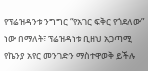የፕሬዝዳንቱ ንግግር “የአገር ፍቅር የጎደለው” ነው በማለት፣ ፕሬዝዳነቱ ቢዘህ አጋጣሚ የኬንያ አየር መንገድን ማስተዋወቅ ይችሉ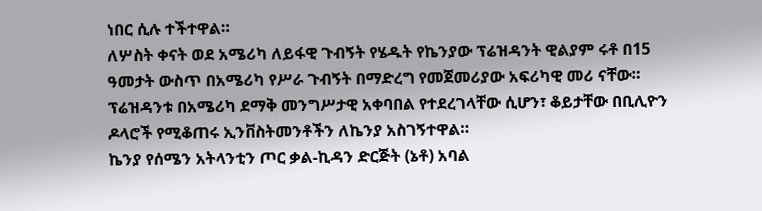ነበር ሲሉ ተችተዋል።
ለሦስት ቀናት ወደ አሜሪካ ለይፋዊ ጉብኝት የሄዱት የኬንያው ፕሬዝዳንት ዊልያም ሩቶ በ15 ዓመታት ውስጥ በአሜሪካ የሥራ ጉብኝት በማድረግ የመጀመሪያው አፍሪካዊ መሪ ናቸው።
ፕሬዝዳንቱ በአሜሪካ ደማቅ መንግሥታዊ አቀባበል የተደረገላቸው ሲሆን፣ ቆይታቸው በቢሊዮን ዶላሮች የሚቆጠሩ ኢንቨስትመንቶችን ለኬንያ አስገኝተዋል።
ኬንያ የሰሜን አትላንቲን ጦር ቃል-ኪዳን ድርጅት (ኔቶ) አባል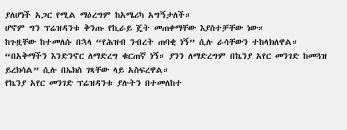ያለሆነች አጋር የሚል ማዕረግም ከአሜሪካ አግኝታለች።
ሆኖም ግን ፕሬዝዳንቱ ቅንጡ የኪራይ ጄት መጠቀማቸው እያስተቻቸው ነው።
ከጉዟቸው ከተመለሱ በኋላ “የሕዝብ ንብረት ጠባቂ ነኝ” ሲሉ ራሳቸውን ተከላክለዋል።
“በአቅማችን እንድንኖር ለማድረግ ቁርጠኛ ነኝ። ያንን ለማድረግም በኬንያ አየር መንገድ ከመጓዝ ይረክሳል” ሲሉ በኤክስ ገጻቸው ላይ አስፍረዋል።
የኬንያ አየር መንገድ ፕሬዝዳንቱ ያሉትን በተመለከተ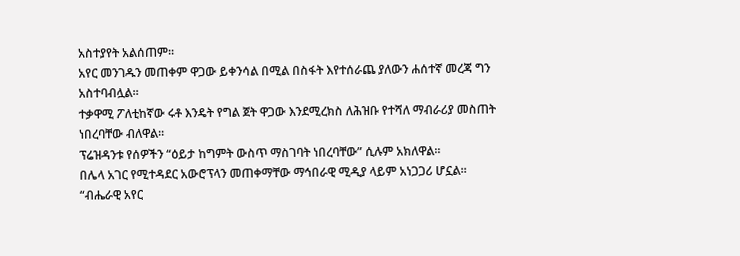አስተያየት አልሰጠም።
አየር መንገዱን መጠቀም ዋጋው ይቀንሳል በሚል በስፋት እየተሰራጨ ያለውን ሐሰተኛ መረጃ ግን አስተባብሏል።
ተቃዋሚ ፖለቲከኛው ሩቶ እንዴት የግል ጀት ዋጋው እንደሚረክስ ለሕዝቡ የተሻለ ማብራሪያ መስጠት ነበረባቸው ብለዋል።
ፕሬዝዳንቱ የሰዎችን “ዕይታ ከግምት ውስጥ ማስገባት ነበረባቸው” ሲሉም አክለዋል።
በሌላ አገር የሚተዳደር አውሮፕላን መጠቀማቸው ማኅበራዊ ሚዲያ ላይም አነጋጋሪ ሆኗል።
“ብሔራዊ አየር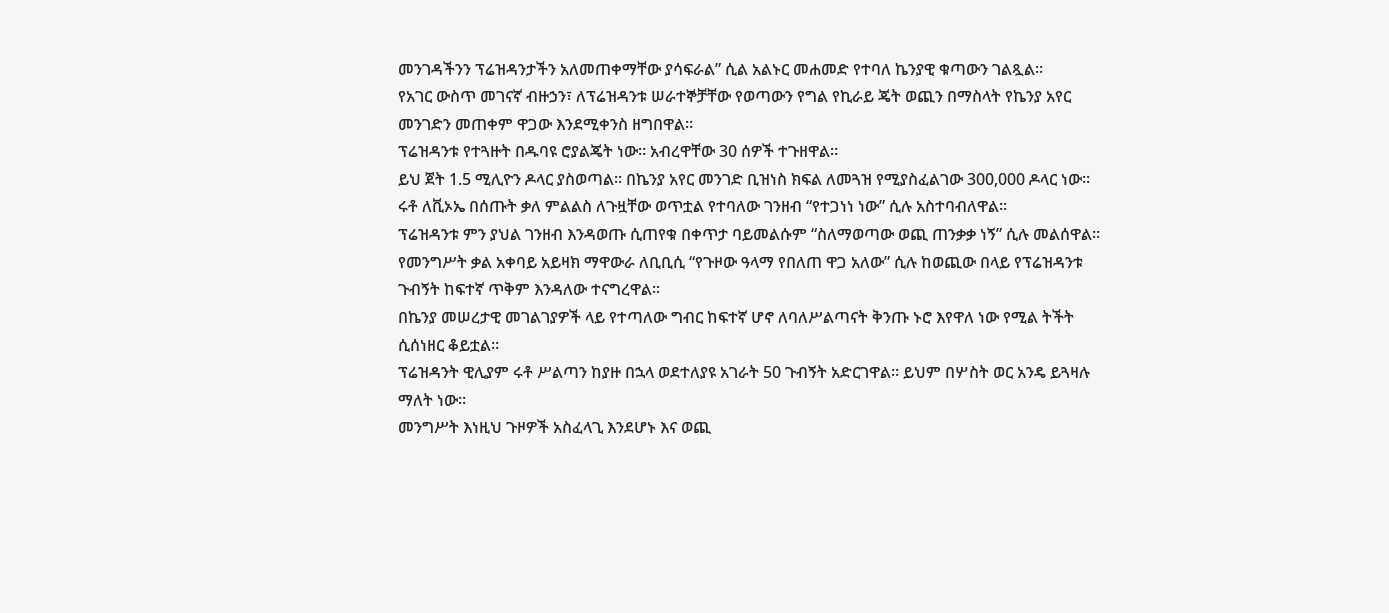መንገዳችንን ፕሬዝዳንታችን አለመጠቀማቸው ያሳፍራል” ሲል አልኑር መሐመድ የተባለ ኬንያዊ ቁጣውን ገልጿል።
የአገር ውስጥ መገናኛ ብዙኃን፣ ለፕሬዝዳንቱ ሠራተኞቻቸው የወጣውን የግል የኪራይ ጄት ወጪን በማስላት የኬንያ አየር መንገድን መጠቀም ዋጋው እንደሚቀንስ ዘግበዋል።
ፕሬዝዳንቱ የተጓዙት በዱባዩ ሮያልጄት ነው። አብረዋቸው 30 ሰዎች ተጉዘዋል።
ይህ ጀት 1.5 ሚሊዮን ዶላር ያስወጣል። በኬንያ አየር መንገድ ቢዝነስ ክፍል ለመጓዝ የሚያስፈልገው 300,000 ዶላር ነው።
ሩቶ ለቪኦኤ በሰጡት ቃለ ምልልስ ለጉዟቸው ወጥቷል የተባለው ገንዘብ “የተጋነነ ነው” ሲሉ አስተባብለዋል።
ፕሬዝዳንቱ ምን ያህል ገንዘብ እንዳወጡ ሲጠየቁ በቀጥታ ባይመልሱም “ስለማወጣው ወጪ ጠንቃቃ ነኝ” ሲሉ መልሰዋል።
የመንግሥት ቃል አቀባይ አይዛክ ማዋውራ ለቢቢሲ “የጉዞው ዓላማ የበለጠ ዋጋ አለው” ሲሉ ከወጪው በላይ የፕሬዝዳንቱ ጉብኝት ከፍተኛ ጥቅም እንዳለው ተናግረዋል።
በኬንያ መሠረታዊ መገልገያዎች ላይ የተጣለው ግብር ከፍተኛ ሆኖ ለባለሥልጣናት ቅንጡ ኑሮ እየዋለ ነው የሚል ትችት ሲሰነዘር ቆይቷል።
ፕሬዝዳንት ዊሊያም ሩቶ ሥልጣን ከያዙ በኋላ ወደተለያዩ አገራት 50 ጉብኝት አድርገዋል። ይህም በሦስት ወር አንዴ ይጓዛሉ ማለት ነው።
መንግሥት እነዚህ ጉዞዎች አስፈላጊ እንደሆኑ እና ወጪ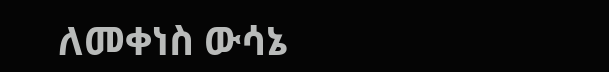ለመቀነስ ውሳኔ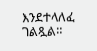እንደተላለፈ ገልጿል።